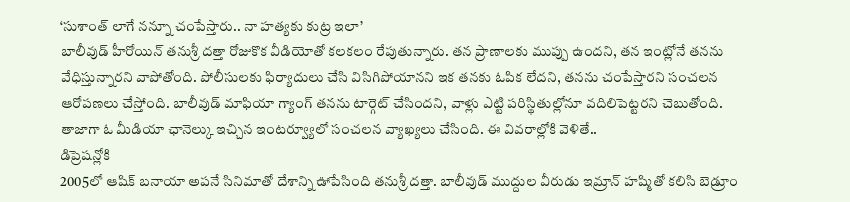‘సుశాంత్ లాగే నన్నూ చంపేస్తారు.. నా హత్యకు కుట్ర ఇలా’
బాలీవుడ్ హీరోయిన్ తనుశ్రీ దత్తా రోజుకొక వీడియోతో కలకలం రేపుతున్నారు. తన ప్రాణాలకు ముప్పు ఉందని, తన ఇంట్లోనే తనను వేధిస్తున్నారని వాపోతోంది. పోలీసులకు ఫిర్యాదులు చేసి విసిగిపోయానని ఇక తనకు ఓపిక లేదని, తనను చంపేస్తారని సంచలన ఆరోపణలు చేస్తోంది. బాలీవుడ్ మాఫియా గ్యాంగ్ తనను టార్గెట్ చేసిందని, వాళ్లు ఎట్టి పరిస్థితుల్లోనూ వదిలిపెట్టరని చెబుతోంది. తాజాగా ఓ మీడియా ఛానెల్కు ఇచ్చిన ఇంటర్వ్యూలో సంచలన వ్యాఖ్యలు చేసింది. ఈ వివరాల్లోకి వెళితే..
డిప్రెషన్లోకి
2005లో ఆషిక్ బనాయా అపనే సినిమాతో దేశాన్ని ఊపేసింది తనుశ్రీ దత్తా. బాలీవుడ్ ముద్దుల వీరుడు ఇమ్రాన్ హష్మితో కలిసి బెడ్రూం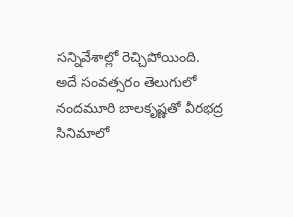సన్నివేశాల్లో రెచ్చిపోయింది. అదే సంవత్సరం తెలుగులో నందమూరి బాలకృష్ణతో వీరభద్ర సినిమాలో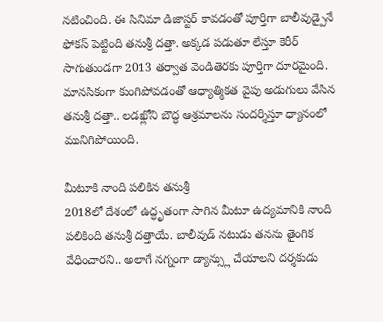నటించింది. ఈ సినిమా డిజాస్టర్ కావడంతో పూర్తిగా బాలీవుడ్పైనే ఫోకస్ పెట్టింది తనుశ్రీ దత్తా. అక్కడ పడుతూ లేస్తూ కెరీర్ సాగుతుండగా 2013 తర్వాత వెండితెరకు పూర్తిగా దూరమైంది. మానసికంగా కుంగిపోవడంతో ఆధ్యాత్మికత వైపు అడుగులు వేసిన తనుశ్రీ దత్తా.. లడఖ్లోని బౌద్ధ ఆశ్రమాలను సందర్శిస్తూ ధ్యానంలో మునిగిపోయింది.

మీటూకి నాంది పలికిన తనుశ్రీ
2018లో దేశంలో ఉద్ధృతంగా సాగిన మీటూ ఉద్యమానికి నాంది పలికింది తనుశ్రీ దత్తాయే. బాలీవుడ్ నటుడు తనను తైంగిక వేధించారని.. అలాగే నగ్నంగా డ్యాన్స్లు చేయాలని దర్శకుడు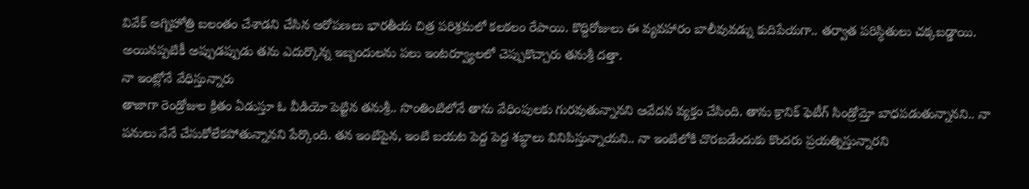వివేక్ అగ్నిహోత్రి బలంతం చేశాడని చేసిన ఆరోపణలు భారతీయ చిత్ర పరిశ్రమలో కలకలం రేపాయి. కొద్దిరోజులు ఈ వ్యవహారం బాలీవువడ్ను కుదిపేయగా.. తర్వాత పరిస్ధితులు చక్కబడ్డాయి. అయినప్పటికీ అప్పుడప్పుడు తను ఎదుర్కొన్న ఇబ్బందులను పలు ఇంటర్వ్యూలలో చెప్పుకొచ్చారు తనుశ్రీ దత్తా.
నా ఇంట్లోనే వేధిస్తున్నారు
తాజాగా రెండ్రోజుల క్రితం ఏడుస్తూ ఓ వీడియో పెట్టిన తనుశ్రీ.. సొంతింటిలోనే తాను వేధింపులకు గురవుతున్నానని ఆవేదన వ్యక్తం చేసింది. తాను క్రానిక్ ఫెటీగ్ సిండ్రోమ్తో బాధపడుతున్నానని.. నా పనులు నేనే చేసుకోలేకపోతున్నానని పేర్కొంది. తన ఇంటిపైన, ఇంటి బయట పెద్ద పెద్ద శబ్ధాలు వినిపిస్తున్నాయని.. నా ఇంటిలోకి చొరబడేందుకు కొందరు ప్రయత్నిస్తున్నారని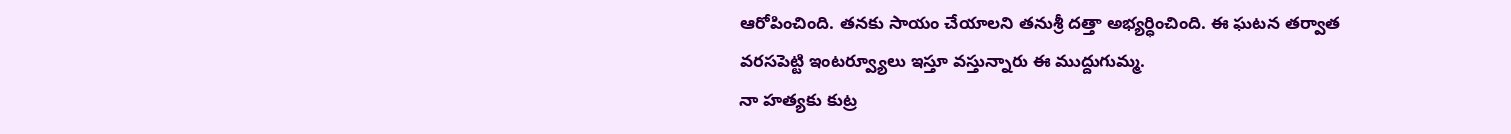ఆరోపించింది. తనకు సాయం చేయాలని తనుశ్రీ దత్తా అభ్యర్ధించింది. ఈ ఘటన తర్వాత వరసపెట్టి ఇంటర్వ్యూలు ఇస్తూ వస్తున్నారు ఈ ముద్దుగుమ్మ.
నా హత్యకు కుట్ర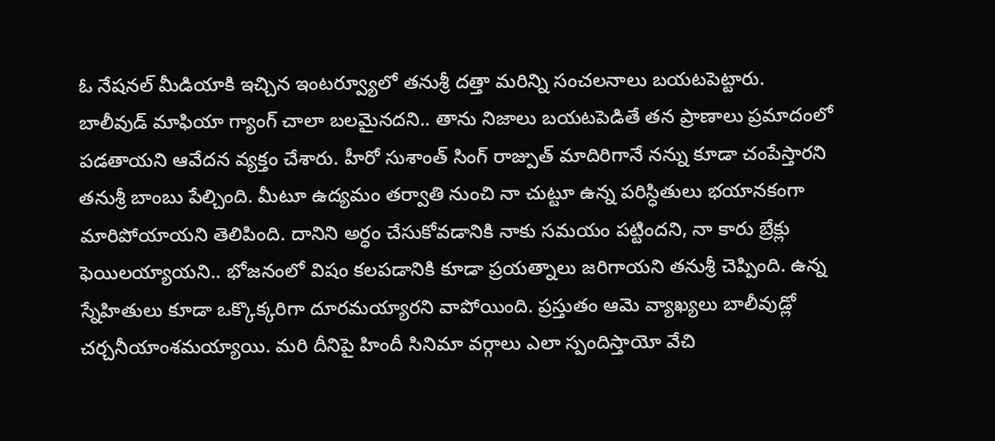ఓ నేషనల్ మీడియాకి ఇచ్చిన ఇంటర్వ్యూలో తనుశ్రీ దత్తా మరిన్ని సంచలనాలు బయటపెట్టారు. బాలీవుడ్ మాఫియా గ్యాంగ్ చాలా బలమైనదని.. తాను నిజాలు బయటపెడితే తన ప్రాణాలు ప్రమాదంలో పడతాయని ఆవేదన వ్యక్తం చేశారు. హీరో సుశాంత్ సింగ్ రాజ్పుత్ మాదిరిగానే నన్ను కూడా చంపేస్తారని తనుశ్రీ బాంబు పేల్చింది. మీటూ ఉద్యమం తర్వాతి నుంచి నా చుట్టూ ఉన్న పరిస్ధితులు భయానకంగా మారిపోయాయని తెలిపింది. దానిని అర్ధం చేసుకోవడానికి నాకు సమయం పట్టిందని, నా కారు బ్రేక్లు ఫెయిలయ్యాయని.. భోజనంలో విషం కలపడానికి కూడా ప్రయత్నాలు జరిగాయని తనుశ్రీ చెప్పింది. ఉన్న స్నేహితులు కూడా ఒక్కొక్కరిగా దూరమయ్యారని వాపోయింది. ప్రస్తుతం ఆమె వ్యాఖ్యలు బాలీవుడ్లో చర్చనీయాంశమయ్యాయి. మరి దీనిపై హిందీ సినిమా వర్గాలు ఎలా స్పందిస్తాయో వేచి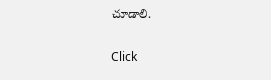చూడాలి.


Click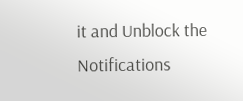it and Unblock the Notifications